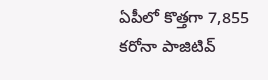ఏపీలో కొత్తగా 7,855 కరోనా పాజిటివ్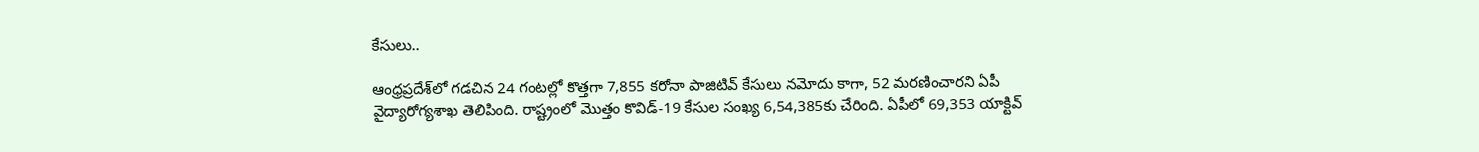కేసులు..

ఆంధ్రప్రదేశ్‌లో గడచిన 24 గంటల్లో కొత్తగా 7,855 కరోనా పాజిటివ్‌ కేసులు నమోదు కాగా, 52 మరణించారని ఏపీ వైద్యారోగ్యశాఖ తెలిపింది. రాష్ట్రంలో మొత్తం కొవిడ్‌-19 కేసుల సంఖ్య 6,54,385కు చేరింది. ఏపీలో 69,353 యాక్టివ్‌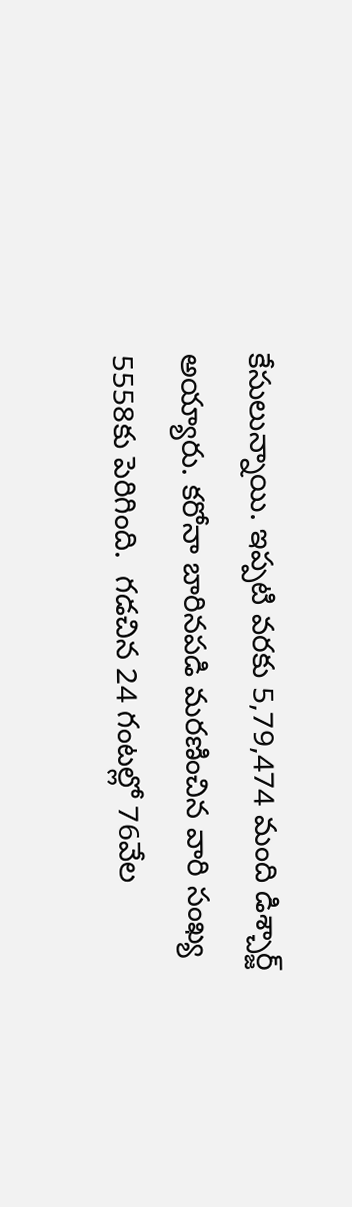కేసులున్నాయి. ఇప్పటి వరకు 5,79,474 మంది డిశ్చార్జ్‌ అయ్యారు. కరోనా బారినపడి మరణించిన వారి సంఖ్య 5558కు పెరిగింది.  గడచిన 24 గంటల్లో 76వేల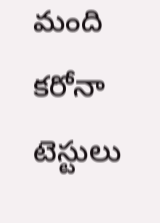మంది కరోనా టెస్టులు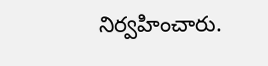నిర్వహించారు.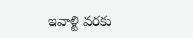ఇవాళ్టి వరకు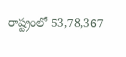రాష్ట్రంలో 53,78,367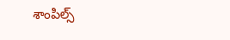శాంపిల్స్‌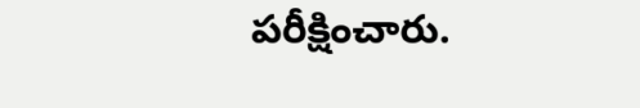పరీక్షించారు.